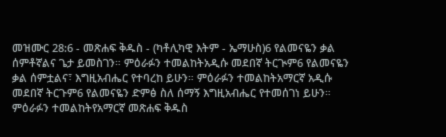መዝሙር 28:6 - መጽሐፍ ቅዱስ - (ካቶሊካዊ እትም - ኤማሁስ)6 የልመናዬን ቃል ሰምቶኛልና ጌታ ይመስገን። ምዕራፉን ተመልከትአዲሱ መደበኛ ትርጒም6 የልመናዬን ቃል ሰምቷልና፣ እግዚአብሔር የተባረከ ይሁን። ምዕራፉን ተመልከትአማርኛ አዲሱ መደበኛ ትርጉም6 የልመናዬን ድምፅ ስለ ሰማኝ እግዚአብሔር የተመሰገነ ይሁን። ምዕራፉን ተመልከትየአማርኛ መጽሐፍ ቅዱስ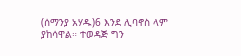(ሰማንያ አሃዱ)6 እንደ ሊባኖስ ላም ያከሳዋል። ተወዳጅ ግን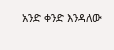አንድ ቀንድ እንዳለው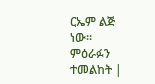ርኤም ልጅ ነው። ምዕራፉን ተመልከት |